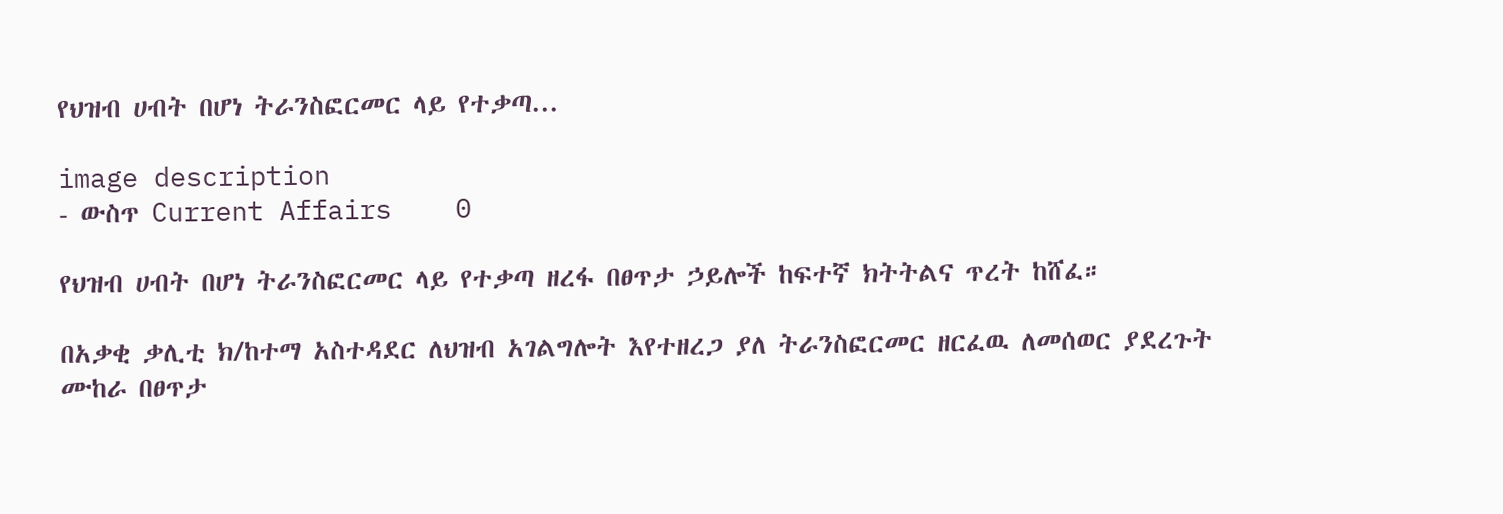የህዝብ ሀብት በሆነ ትራንስፎርመር ላይ የተቃጣ...

image description
- ውስጥ Current Affairs    0

የህዝብ ሀብት በሆነ ትራንስፎርመር ላይ የተቃጣ ዘረፋ በፀጥታ ኃይሎች ከፍተኛ ክትትልና ጥረት ከሸፈ።

በአቃቂ ቃሊቲ ክ/ከተማ አስተዳደር ለህዝብ አገልግሎት እየተዘረጋ ያለ ትራንስፎርመር ዘርፈዉ ለመሰወር ያደረጉት ሙከራ በፀጥታ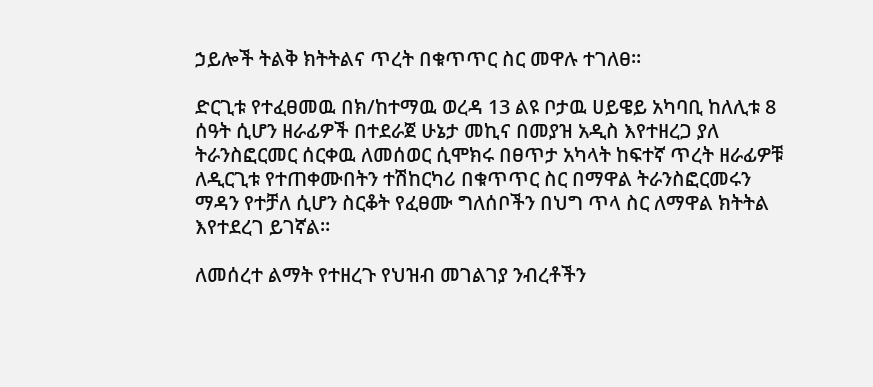ኃይሎች ትልቅ ክትትልና ጥረት በቁጥጥር ስር መዋሉ ተገለፀ።

ድርጊቱ የተፈፀመዉ በክ/ከተማዉ ወረዳ 13 ልዩ ቦታዉ ሀይዌይ አካባቢ ከለሊቱ 8 ሰዓት ሲሆን ዘራፊዎች በተደራጀ ሁኔታ መኪና በመያዝ አዲስ እየተዘረጋ ያለ ትራንስፎርመር ሰርቀዉ ለመሰወር ሲሞክሩ በፀጥታ አካላት ከፍተኛ ጥረት ዘራፊዎቹ ለዲርጊቱ የተጠቀሙበትን ተሽከርካሪ በቁጥጥር ስር በማዋል ትራንስፎርመሩን ማዳን የተቻለ ሲሆን ስርቆት የፈፀሙ ግለሰቦችን በህግ ጥላ ስር ለማዋል ክትትል እየተደረገ ይገኛል።

ለመሰረተ ልማት የተዘረጉ የህዝብ መገልገያ ንብረቶችን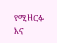የሚዘርፉ እና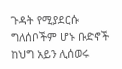ጉዳት የሚያደርሱ ግለሰቦችም ሆኑ ቡድኖች ከህግ አይን ሊሰወሩ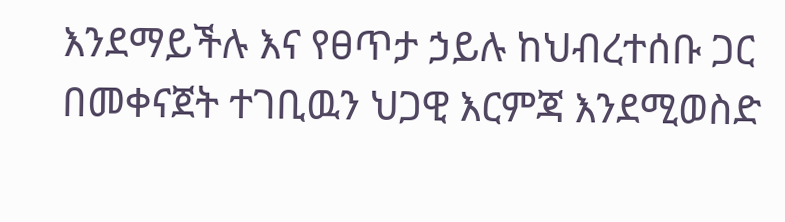እንደማይችሉ እና የፀጥታ ኃይሉ ከህብረተሰቡ ጋር በመቀናጀት ተገቢዉን ህጋዊ እርምጃ እንደሚወስድ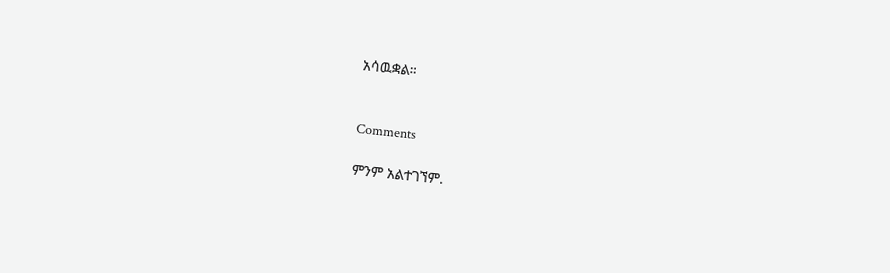አሳዉቋል።


Comments

ምንም አልተገኘም.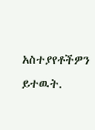አስተያየቶችዎን ይተዉት.